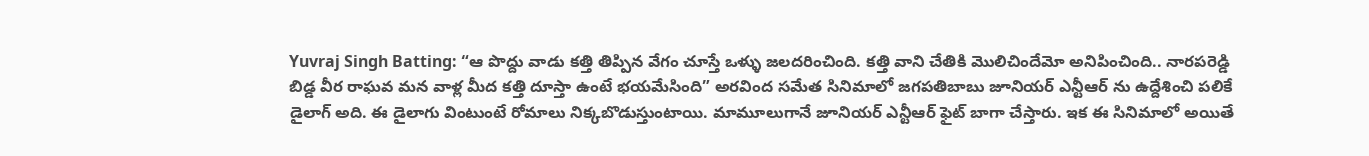Yuvraj Singh Batting: “ఆ పొద్దు వాడు కత్తి తిప్పిన వేగం చూస్తే ఒళ్ళు జలదరించింది. కత్తి వాని చేతికి మొలిచిందేమో అనిపించింది.. నారపరెడ్డి బిడ్డ వీర రాఘవ మన వాళ్ల మీద కత్తి దూస్తా ఉంటే భయమేసింది” అరవింద సమేత సినిమాలో జగపతిబాబు జూనియర్ ఎన్టీఆర్ ను ఉద్దేశించి పలికే డైలాగ్ అది. ఈ డైలాగు వింటుంటే రోమాలు నిక్కబొడుస్తుంటాయి. మామూలుగానే జూనియర్ ఎన్టీఆర్ ఫైట్ బాగా చేస్తారు. ఇక ఈ సినిమాలో అయితే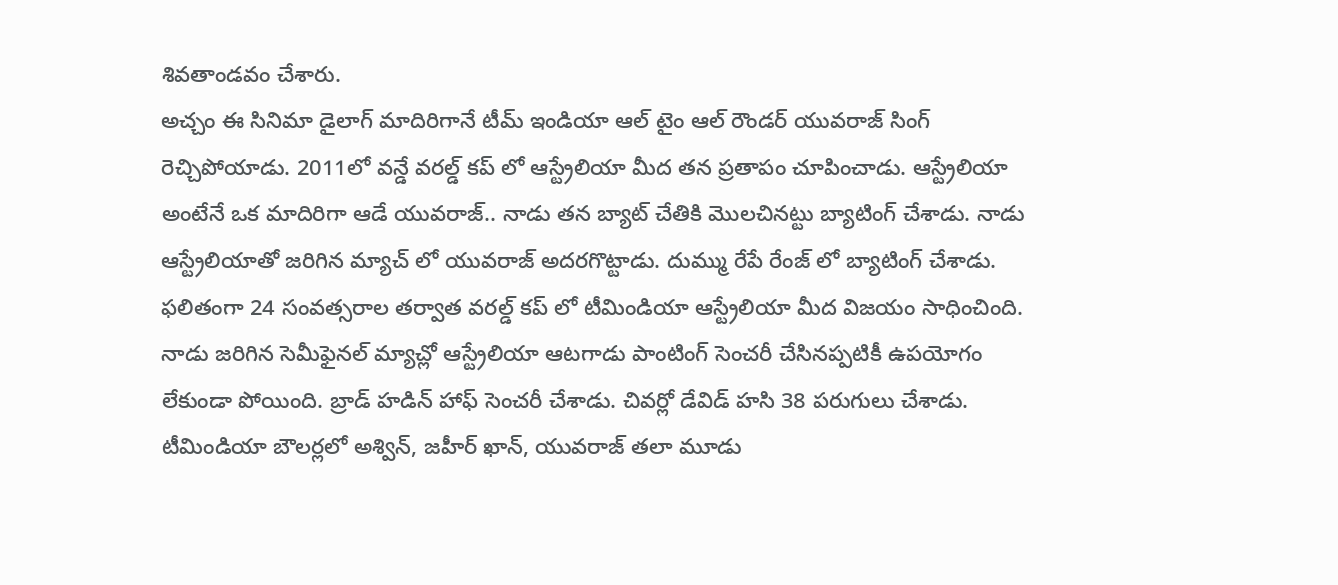శివతాండవం చేశారు.
అచ్చం ఈ సినిమా డైలాగ్ మాదిరిగానే టీమ్ ఇండియా ఆల్ టైం ఆల్ రౌండర్ యువరాజ్ సింగ్ రెచ్చిపోయాడు. 2011లో వన్డే వరల్డ్ కప్ లో ఆస్ట్రేలియా మీద తన ప్రతాపం చూపించాడు. ఆస్ట్రేలియా అంటేనే ఒక మాదిరిగా ఆడే యువరాజ్.. నాడు తన బ్యాట్ చేతికి మొలచినట్టు బ్యాటింగ్ చేశాడు. నాడు ఆస్ట్రేలియాతో జరిగిన మ్యాచ్ లో యువరాజ్ అదరగొట్టాడు. దుమ్ము రేపే రేంజ్ లో బ్యాటింగ్ చేశాడు. ఫలితంగా 24 సంవత్సరాల తర్వాత వరల్డ్ కప్ లో టీమిండియా ఆస్ట్రేలియా మీద విజయం సాధించింది. నాడు జరిగిన సెమీఫైనల్ మ్యాచ్లో ఆస్ట్రేలియా ఆటగాడు పాంటింగ్ సెంచరీ చేసినప్పటికీ ఉపయోగం లేకుండా పోయింది. బ్రాడ్ హడిన్ హాఫ్ సెంచరీ చేశాడు. చివర్లో డేవిడ్ హసి 38 పరుగులు చేశాడు. టీమిండియా బౌలర్లలో అశ్విన్, జహీర్ ఖాన్, యువరాజ్ తలా మూడు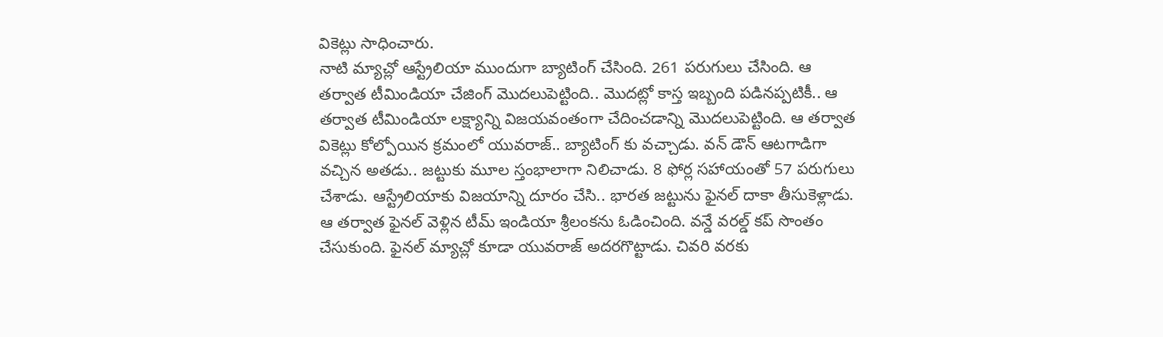వికెట్లు సాధించారు.
నాటి మ్యాచ్లో ఆస్ట్రేలియా ముందుగా బ్యాటింగ్ చేసింది. 261 పరుగులు చేసింది. ఆ తర్వాత టీమిండియా చేజింగ్ మొదలుపెట్టింది.. మొదట్లో కాస్త ఇబ్బంది పడినప్పటికీ.. ఆ తర్వాత టీమిండియా లక్ష్యాన్ని విజయవంతంగా చేదించడాన్ని మొదలుపెట్టింది. ఆ తర్వాత వికెట్లు కోల్పోయిన క్రమంలో యువరాజ్.. బ్యాటింగ్ కు వచ్చాడు. వన్ డౌన్ ఆటగాడిగా వచ్చిన అతడు.. జట్టుకు మూల స్తంభాలాగా నిలిచాడు. 8 ఫోర్ల సహాయంతో 57 పరుగులు చేశాడు. ఆస్ట్రేలియాకు విజయాన్ని దూరం చేసి.. భారత జట్టును ఫైనల్ దాకా తీసుకెళ్లాడు. ఆ తర్వాత ఫైనల్ వెళ్లిన టీమ్ ఇండియా శ్రీలంకను ఓడించింది. వన్డే వరల్డ్ కప్ సొంతం చేసుకుంది. ఫైనల్ మ్యాచ్లో కూడా యువరాజ్ అదరగొట్టాడు. చివరి వరకు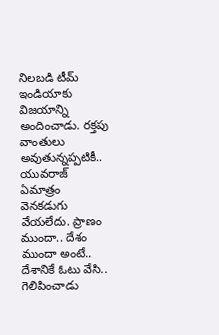నిలబడి టీమ్ ఇండియాకు విజయాన్ని అందించాడు. రక్తపు వాంతులు అవుతున్నప్పటికీ.. యువరాజ్ ఏమాత్రం వెనకడుగు వేయలేదు. ప్రాణం ముందా.. దేశం ముందా అంటే.. దేశానికే ఓటు వేసి.. గెలిపించాడు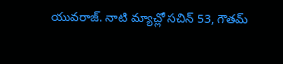యువరాజ్. నాటి మ్యాచ్లో సచిన్ 53, గౌతమ్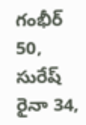గంభీర్ 50, సురేష్ రైనా 34,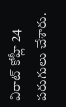విరాట్ కోహ్లీ 24 పరుగులు చేశారు.